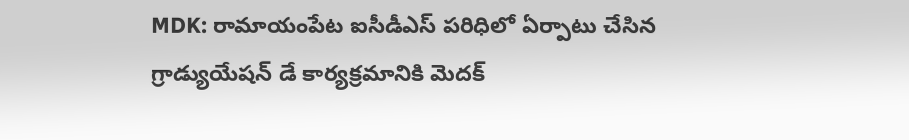MDK: రామాయంపేట ఐసీడీఎస్ పరిధిలో ఏర్పాటు చేసిన గ్రాడ్యుయేషన్ డే కార్యక్రమానికి మెదక్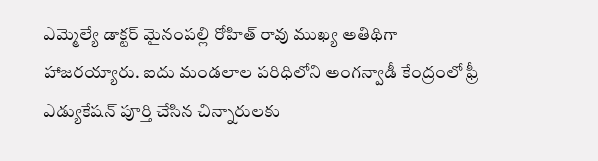ఎమ్మెల్యే డాక్టర్ మైనంపల్లి రోహిత్ రావు ముఖ్య అతిథిగా హాజరయ్యారు. ఐదు మండలాల పరిధిలోని అంగన్వాడీ కేంద్రంలో ఫ్రీ ఎడ్యుకేషన్ పూర్తి చేసిన చిన్నారులకు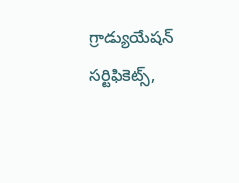గ్రాడ్యుయేషన్ సర్టిఫికెట్స్,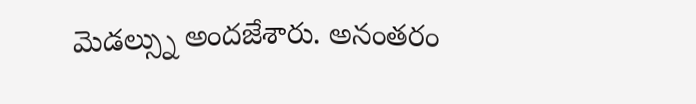మెడల్స్ను అందజేశారు. అనంతరం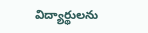విద్యార్థులను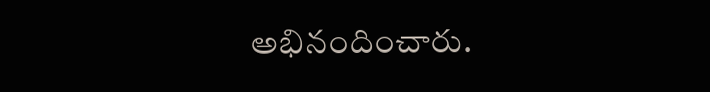అభినందించారు.